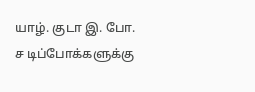யாழ். குடா இ. போ. ச டிப்போக்களுக்கு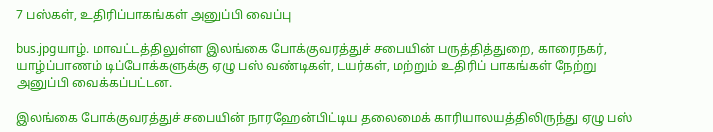7 பஸ்கள், உதிரிப்பாகங்கள் அனுப்பி வைப்பு

bus.jpgயாழ். மாவட்டத்திலுள்ள இலங்கை போக்குவரத்துச் சபையின் பருத்தித்துறை, காரைநகர், யாழ்ப்பாணம் டிப்போக்களுக்கு ஏழு பஸ் வண்டிகள், டயர்கள், மற்றும் உதிரிப் பாகங்கள் நேற்று அனுப்பி வைக்கப்பட்டன.

இலங்கை போக்குவரத்துச் சபையின் நாரஹேன்பிட்டிய தலைமைக் காரியாலயத்திலிருந்து ஏழு பஸ்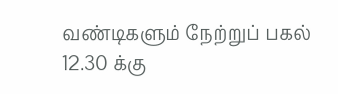வண்டிகளும் நேற்றுப் பகல் 12.30 க்கு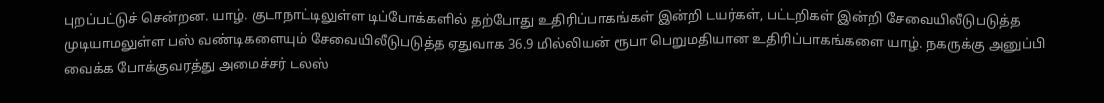புறப்பட்டுச் சென்றன. யாழ். குடாநாட்டிலுள்ள டிப்போக்களில் தற்போது உதிரிப்பாகங்கள் இன்றி டயர்கள், பட்டறிகள் இன்றி சேவையிலீடுபடுத்த முடியாமலுள்ள பஸ் வண்டிகளையும் சேவையிலீடுபடுத்த ஏதுவாக 36.9 மில்லியன் ரூபா பெறுமதியான உதிரிப்பாகங்களை யாழ். நகருக்கு அனுப்பி வைக்க போக்குவரத்து அமைச்சர் டலஸ்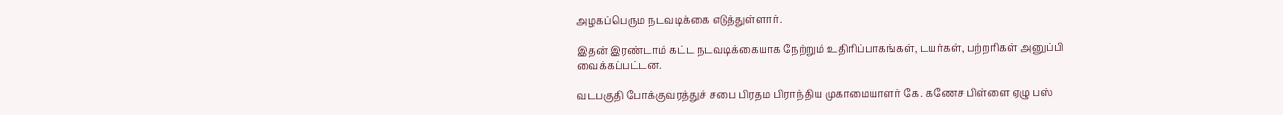அழகப்பெரும நடவடிக்கை எடுத்துள்ளார்.

இதன் இரண்டாம் கட்ட நடவடிக்கையாக நேற்றும் உதிரிப்பாகங்கள், டயர்கள், பற்றரிகள் அனுப்பி வைக்கப்பட்டன.

வடபகுதி போக்குவரத்துச் சபை பிரதம பிராந்திய முகாமையாளர் கே. கணேச பிள்ளை ஏழு பஸ்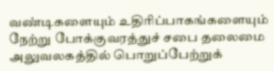வண்டிகளையும் உதிரிப்பாகங்களையும் நேற்று போக்குவரத்துச் சபை தலைமை அலுவலகத்தில் பொறுப்பேற்றுக்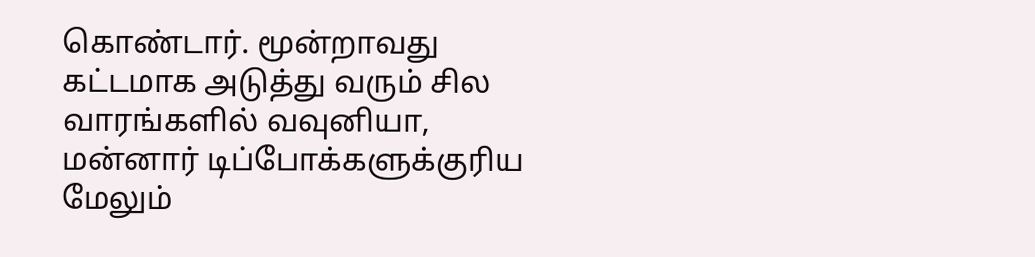கொண்டார். மூன்றாவது கட்டமாக அடுத்து வரும் சில வாரங்களில் வவுனியா, மன்னார் டிப்போக்களுக்குரிய மேலும்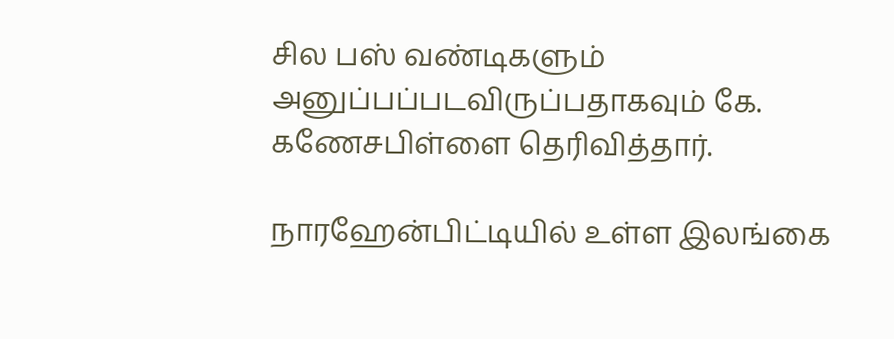சில பஸ் வண்டிகளும் அனுப்பப்படவிருப்பதாகவும் கே. கணேசபிள்ளை தெரிவித்தார்.

நாரஹேன்பிட்டியில் உள்ள இலங்கை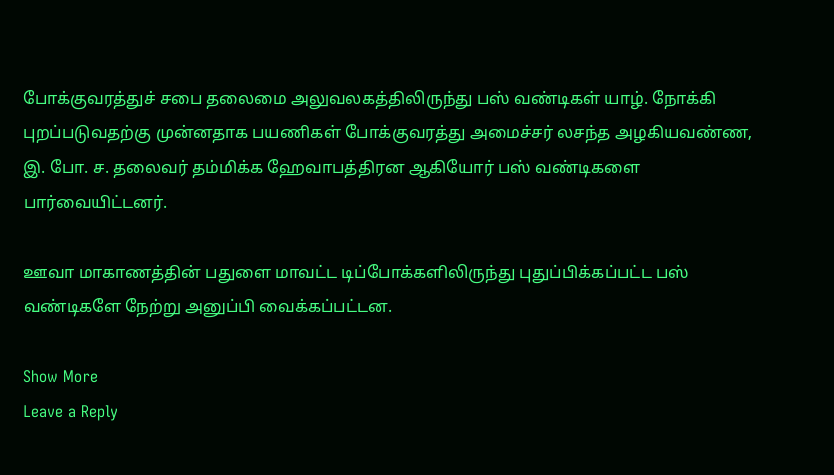போக்குவரத்துச் சபை தலைமை அலுவலகத்திலிருந்து பஸ் வண்டிகள் யாழ். நோக்கி புறப்படுவதற்கு முன்னதாக பயணிகள் போக்குவரத்து அமைச்சர் லசந்த அழகியவண்ண, இ. போ. ச. தலைவர் தம்மிக்க ஹேவாபத்திரன ஆகியோர் பஸ் வண்டிகளை பார்வையிட்டனர்.

ஊவா மாகாணத்தின் பதுளை மாவட்ட டிப்போக்களிலிருந்து புதுப்பிக்கப்பட்ட பஸ் வண்டிகளே நேற்று அனுப்பி வைக்கப்பட்டன.

Show More
Leave a Reply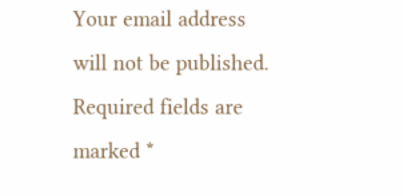Your email address will not be published. Required fields are marked *